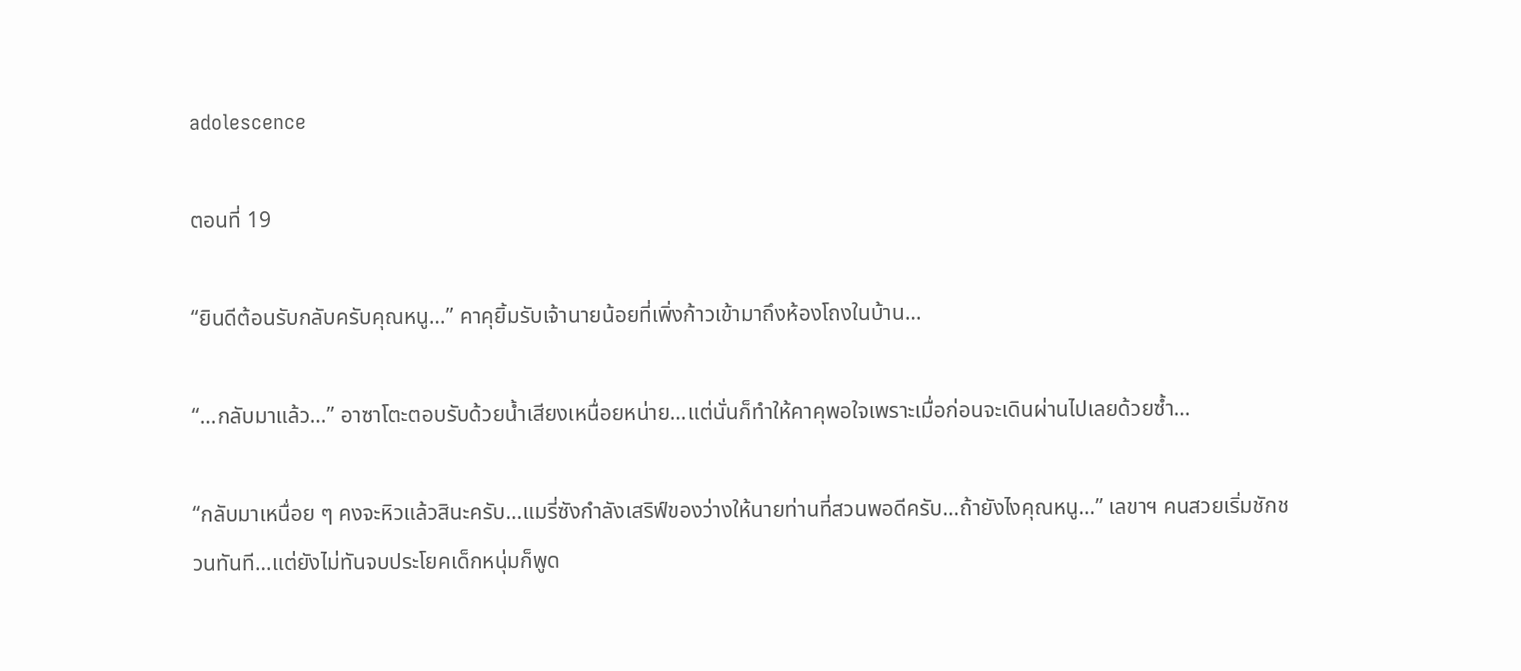adolescence

ตอนที่ 19

“ยินดีต้อนรับกลับครับคุณหนู…” คาคุยิ้มรับเจ้านายน้อยที่เพิ่งก้าวเข้ามาถึงห้องโถงในบ้าน…

“…กลับมาแล้ว…” อาซาโตะตอบรับด้วยน้ำเสียงเหนื่อยหน่าย…แต่นั่นก็ทำให้คาคุพอใจเพราะเมื่อก่อนจะเดินผ่านไปเลยด้วยซ้ำ…

“กลับมาเหนื่อย ๆ คงจะหิวแล้วสินะครับ…แมรี่ซังกำลังเสริฟ์ของว่างให้นายท่านที่สวนพอดีครับ…ถ้ายังไงคุณหนู…” เลขาฯ คนสวยเริ่มชักชวนทันที…แต่ยังไม่ทันจบประโยคเด็กหนุ่มก็พูด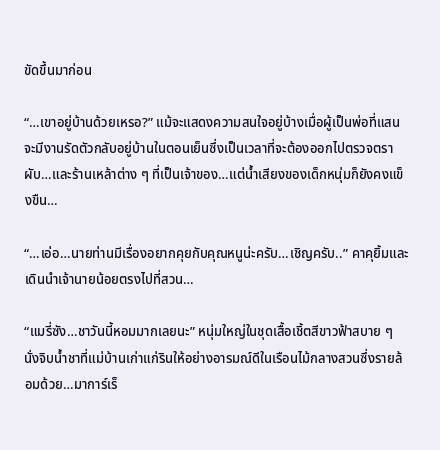ขัดขึ้นมาก่อน

“…เขาอยู่บ้านด้วยเหรอ?” แม้จะแสดงความสนใจอยู่บ้างเมื่อผู้เป็นพ่อที่แสนจะมีงานรัดตัวกลับอยู่บ้านในตอนเย็นซึ่งเป็นเวลาที่จะต้องออกไปตรวจตราผับ…และร้านเหล้าต่าง ๆ ที่เป็นเจ้าของ…แต่น้ำเสียงของเด็กหนุ่มก็ยังคงแข็งขืน…

“…เอ่อ…นายท่านมีเรื่องอยากคุยกับคุณหนูน่ะครับ…เชิญครับ..” คาคุยิ้มและเดินนำเจ้านายน้อยตรงไปที่สวน…

“แมรี่ซัง…ชาวันนี้หอมมากเลยนะ” หนุ่มใหญ่ในชุดเสื้อเชิ้ตสีขาวฟ้าสบาย ๆ นั่งจิบน้ำชาที่แม่บ้านเก่าแก่รินให้อย่างอารมณ์ดีในเรือนไม้กลางสวนซึ่งรายล้อมด้วย…มาการ์เร็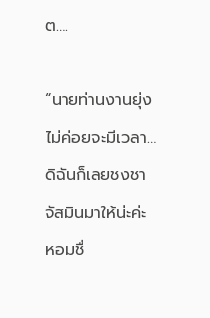ต….

“นายท่านงานยุ่งไม่ค่อยจะมีเวลา…ดิฉันก็เลยชงชาจัสมินมาให้น่ะค่ะ หอมชื่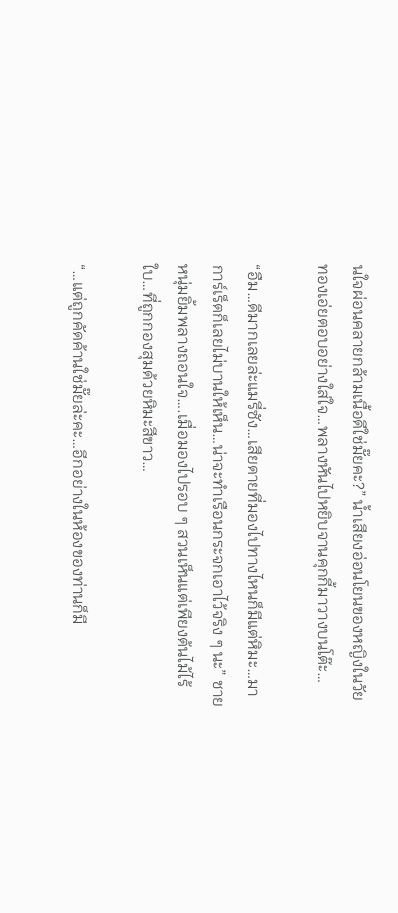นใจผ่อนคลายกล้ามเนื้อดีใช่มั๊ยคะ?” น้ำเสียงอ่อนโยนของหญิงในวัยทองเอ่ยตอบอย่างใส่ใจ…พลางหันไปหยิบจานคุกกี้มาวางบนโต๊ะ…

“อืม…ดีมากเลยล่ะแมรี่ซัง…เสียดายที่มองไปทางไหนก็มีแต่หิมะ…มาการ์เร็ตก็เลยไม่บานให้เห็น…น่าจะทำเรือนกระจกเอาไว้จริง ๆ นะ” ชายหนุ่มยิ้มพลางถอนใจ….เมื่อมองไปรอบ ๆ สวนเห็นแต่เพียงต้นไม้ไร้ใบ…ที่ถูกกองสุมด้วยหิมะสีขาว…

“…แต่ถูกคัดค้านใช่มั๊ยล่ะคะ…อีกอย่างในห้องของท่านก็มี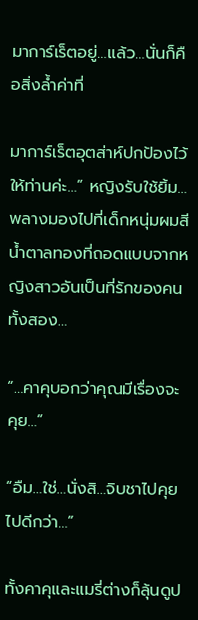มาการ์เร็ตอยู่…แล้ว…นั่นก็คือสิ่งล้ำค่าที่

มาการ์เร็ตอุตส่าห์ปกป้องไว้ให้ท่านค่ะ…” หญิงรับใช้ยิ้ม…พลางมองไปที่เด็กหนุ่มผมสีน้ำตาลทองที่ถอดแบบจากหญิงสาวอันเป็นที่รักของคนทั้งสอง…

“…คาคุบอกว่าคุณมีเรื่องจะคุย…”

“อืม…ใช่…นั่งสิ…จิบชาไปคุยไปดีกว่า…”

ทั้งคาคุและแมรี่ต่างก็ลุ้นดูป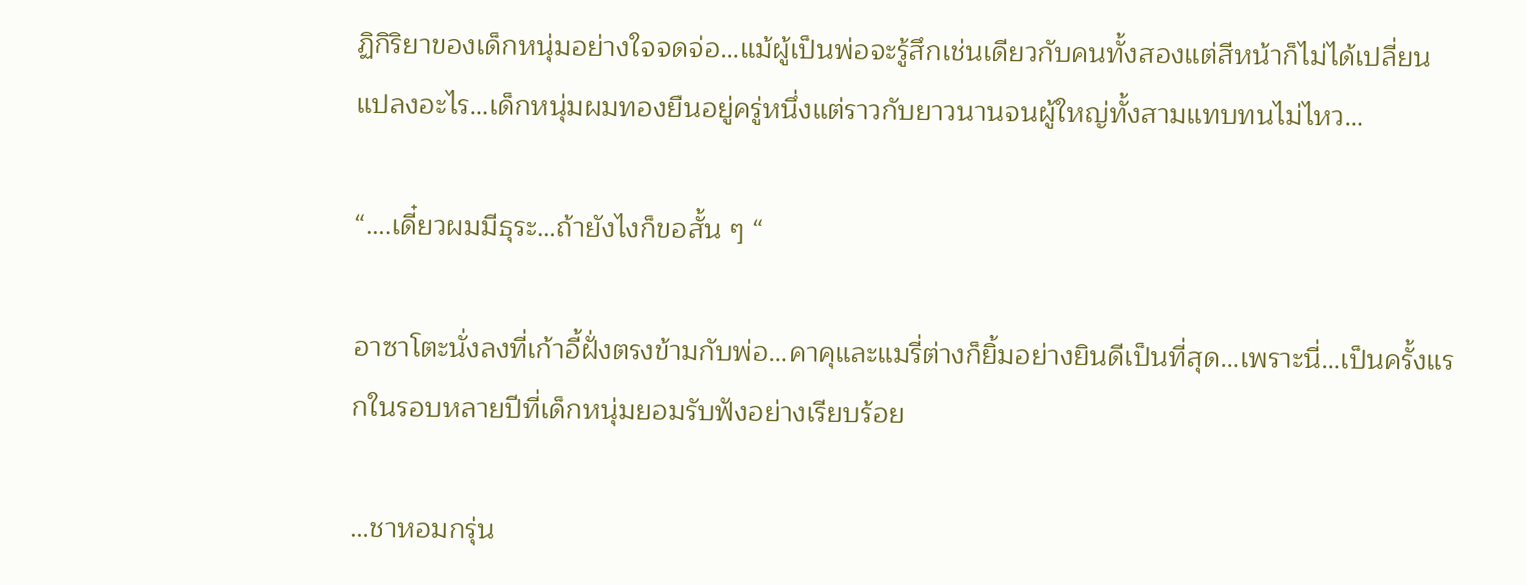ฏิกิริยาของเด็กหนุ่มอย่างใจจดจ่อ…แม้ผู้เป็นพ่อจะรู้สึกเช่นเดียวกับคนทั้งสองแต่สีหน้าก็ไม่ได้เปลี่ยนแปลงอะไร…เด็กหนุ่มผมทองยืนอยู่ครู่หนึ่งแต่ราวกับยาวนานจนผู้ใหญ่ทั้งสามแทบทนไม่ไหว…

“….เดี๋ยวผมมีธุระ…ถ้ายังไงก็ขอสั้น ๆ “

อาซาโตะนั่งลงที่เก้าอี้ฝั่งตรงข้ามกับพ่อ…คาคุและแมรี่ต่างก็ยิ้มอย่างยินดีเป็นที่สุด…เพราะนี่…เป็นครั้งแรกในรอบหลายปีที่เด็กหนุ่มยอมรับฟังอย่างเรียบร้อย

…ชาหอมกรุ่น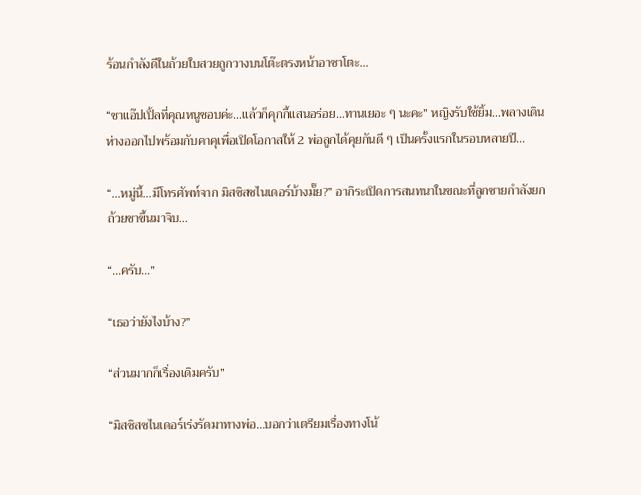ร้อนกำลังดีในถ้วยใบสวยถูกวางบนโต๊ะตรงหน้าอาซาโตะ…

“ชาแอ๊ปเปิ้ลที่คุณหนูชอบค่ะ…แล้วก็คุกกี้แสนอร่อย…ทานเยอะ ๆ นะคะ” หญิงรับใช้ยิ้ม…พลางเดินห่างออกไปพร้อมกับคาคุเพื่อเปิดโอกาสให้ 2 พ่อลูกได้คุยกันดี ๆ เป็นครั้งแรกในรอบหลายปี…

“…หมู่นี้…มีโทรศัพท์จาก มิสซิสชไนเดอร์บ้างมั๊ย?” อากิระเปิดการสนทนาในขณะที่ลูกชายกำลังยกถ้วยชาขึ้นมาจิบ…

“…ครับ…”

“เธอว่ายังไงบ้าง?”

“ส่วนมากก็เรื่องเดิมครับ”

“มิสซิสชไนเดอร์เร่งรัดมาทางพ่อ…บอกว่าเตรียมเรื่องทางโน้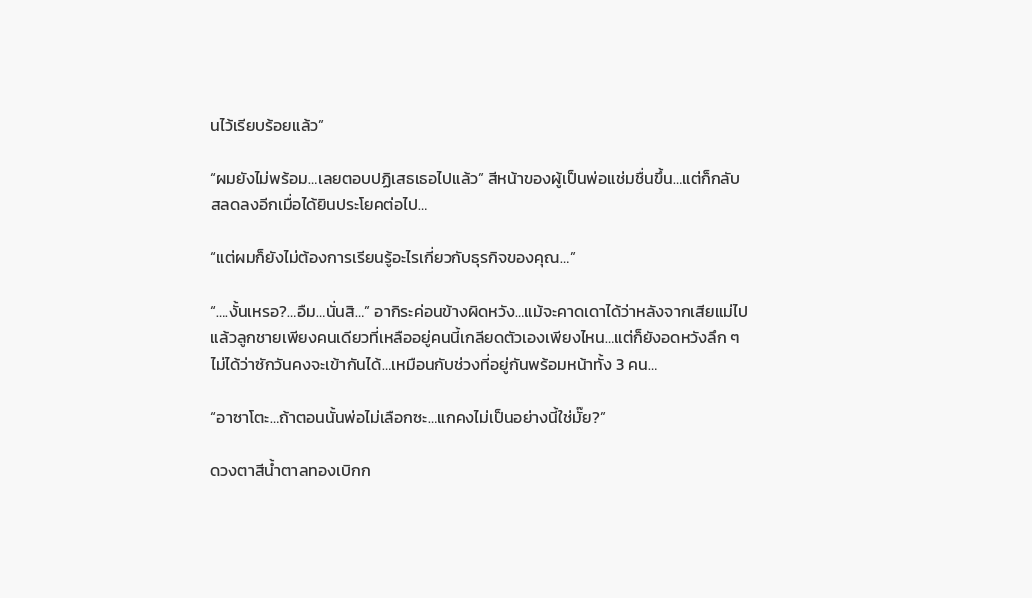นไว้เรียบร้อยแล้ว”

“ผมยังไม่พร้อม…เลยตอบปฏิเสธเธอไปแล้ว” สีหน้าของผู้เป็นพ่อแช่มชื่นขึ้น…แต่ก็กลับสลดลงอีกเมื่อได้ยินประโยคต่อไป…

“แต่ผมก็ยังไม่ต้องการเรียนรู้อะไรเกี่ยวกับธุรกิจของคุณ…”

“….งั้นเหรอ?…อืม…นั่นสิ…” อากิระค่อนข้างผิดหวัง…แม้จะคาดเดาได้ว่าหลังจากเสียแม่ไปแล้วลูกชายเพียงคนเดียวที่เหลืออยู่คนนี้เกลียดตัวเองเพียงไหน…แต่ก็ยังอดหวังลึก ๆ ไม่ได้ว่าซักวันคงจะเข้ากันได้…เหมือนกับช่วงที่อยู่กันพร้อมหน้าทั้ง 3 คน…

“อาซาโตะ…ถ้าตอนนั้นพ่อไม่เลือกซะ…แกคงไม่เป็นอย่างนี้ใช่มั๊ย?”

ดวงตาสีน้ำตาลทองเบิกก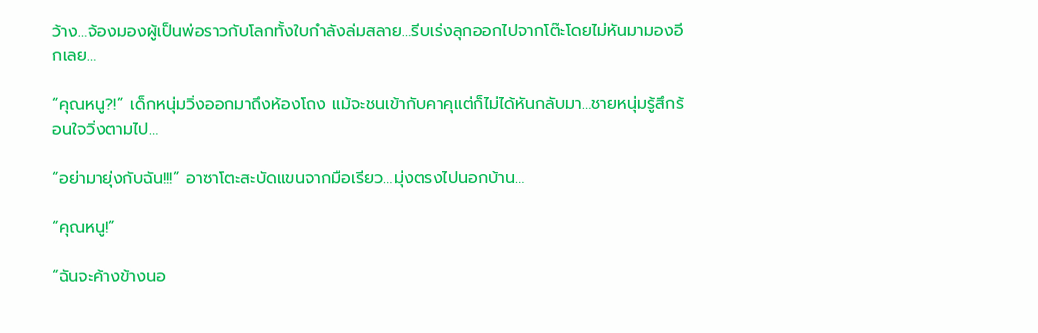ว้าง…จ้องมองผู้เป็นพ่อราวกับโลกทั้งใบกำลังล่มสลาย…รีบเร่งลุกออกไปจากโต๊ะโดยไม่หันมามองอีกเลย…

“คุณหนู?!” เด็กหนุ่มวิ่งออกมาถึงห้องโถง แม้จะชนเข้ากับคาคุแต่ก็ไม่ได้หันกลับมา…ชายหนุ่มรู้สึกร้อนใจวิ่งตามไป…

“อย่ามายุ่งกับฉัน!!!” อาซาโตะสะบัดแขนจากมือเรียว…มุ่งตรงไปนอกบ้าน…

“คุณหนู!”

“ฉันจะค้างข้างนอ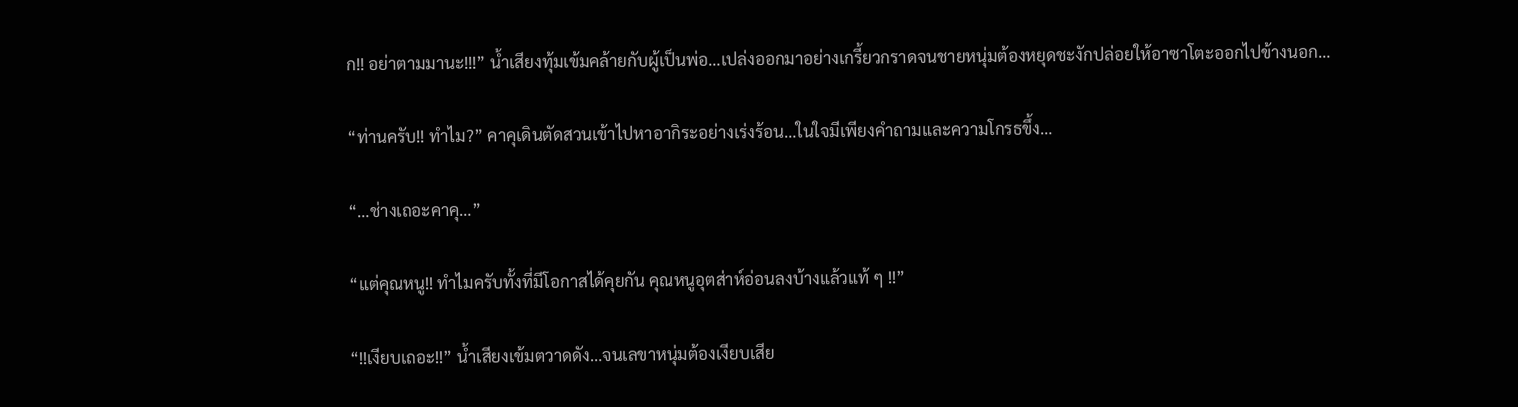ก!! อย่าตามมานะ!!!” น้ำเสียงทุ้มเข้มคล้ายกับผู้เป็นพ่อ…เปล่งออกมาอย่างเกรี้ยวกราดจนชายหนุ่มต้องหยุดชะงักปล่อยให้อาซาโตะออกไปข้างนอก…

“ท่านครับ!! ทำไม?” คาคุเดินตัดสวนเข้าไปหาอากิระอย่างเร่งร้อน…ในใจมีเพียงคำถามและความโกรธขึ้ง…

“…ช่างเถอะคาคุ…”

“แต่คุณหนู!! ทำไมครับทั้งที่มีโอกาสได้คุยกัน คุณหนูอุตส่าห์อ่อนลงบ้างแล้วแท้ ๆ !!”

“!!เงียบเถอะ!!” น้ำเสียงเข้มตวาดดัง…จนเลขาหนุ่มต้องเงียบเสีย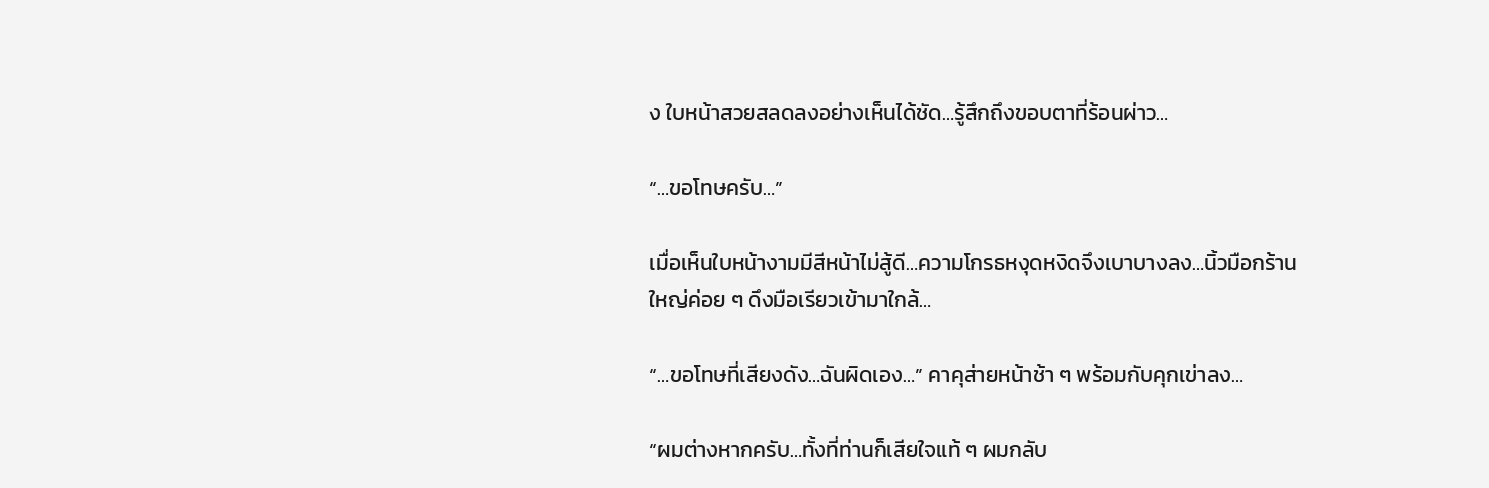ง ใบหน้าสวยสลดลงอย่างเห็นได้ชัด…รู้สึกถึงขอบตาที่ร้อนผ่าว…

“…ขอโทษครับ…”

เมื่อเห็นใบหน้างามมีสีหน้าไม่สู้ดี…ความโกรธหงุดหงิดจึงเบาบางลง…นิ้วมือกร้านใหญ่ค่อย ๆ ดึงมือเรียวเข้ามาใกล้…

“…ขอโทษที่เสียงดัง…ฉันผิดเอง…” คาคุส่ายหน้าช้า ๆ พร้อมกับคุกเข่าลง…

“ผมต่างหากครับ…ทั้งที่ท่านก็เสียใจแท้ ๆ ผมกลับ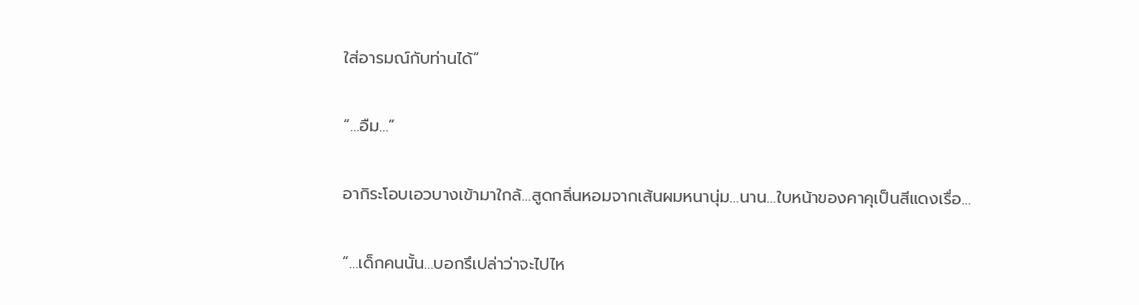ใส่อารมณ์กับท่านได้”

“…อืม…”

อากิระโอบเอวบางเข้ามาใกล้…สูดกลิ่นหอมจากเส้นผมหนานุ่ม…นาน…ใบหน้าของคาคุเป็นสีแดงเรื่อ…

“…เด็กคนนั้น…บอกรึเปล่าว่าจะไปไห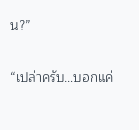น?”

“เปล่าครับ…บอกแค่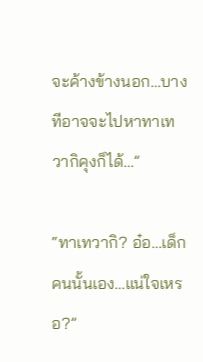จะค้างข้างนอก…บางทีอาจจะไปหาทาเทวากิคุงก็ได้…”

“ทาเทวากิ? อ๋อ…เด็กคนนั้นเอง…แน่ใจเหรอ?”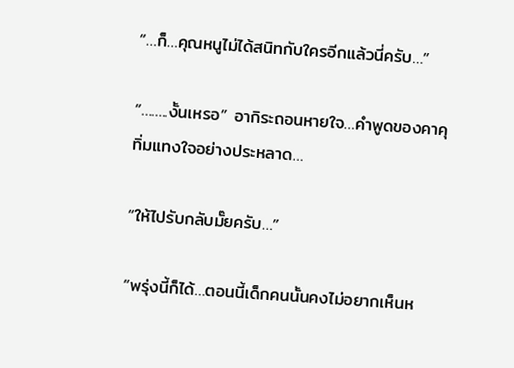“…ก็…คุณหนูไม่ได้สนิทกับใครอีกแล้วนี่ครับ…”

“……..งั้นเหรอ” อากิระถอนหายใจ…คำพูดของคาคุทิ่มแทงใจอย่างประหลาด…

“ให้ไปรับกลับมั๊ยครับ…”

“พรุ่งนี้ก็ได้…ตอนนี้เด็กคนนั้นคงไม่อยากเห็นห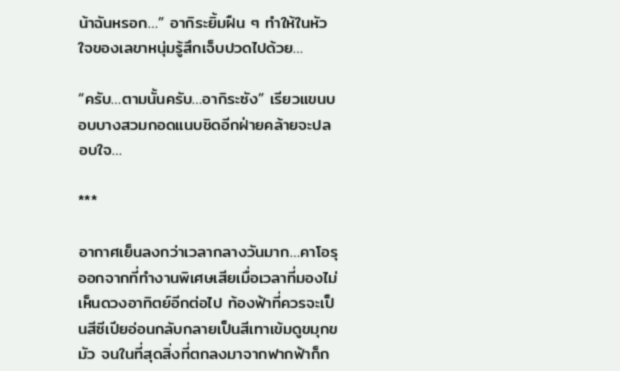น้าฉันหรอก…” อากิระยิ้มฝืน ๆ ทำให้ในหัวใจของเลขาหนุ่มรู้สึกเจ็บปวดไปด้วย…

“ครับ…ตามนั้นครับ…อากิระซัง” เรียวแขนบอบบางสวมกอดแนบชิดอีกฝ่ายคล้ายจะปลอบใจ…

***

อากาศเย็นลงกว่าเวลากลางวันมาก…คาโอรุออกจากที่ทำงานพิเศษเสียเมื่อเวลาที่มองไม่เห็นดวงอาทิตย์อีกต่อไป ท้องฟ้าที่ควรจะเป็นสีซีเปียอ่อนกลับกลายเป็นสีเทาเข้มดูขมุกขมัว จนในที่สุดสิ่งที่ตกลงมาจากฟากฟ้าก็ก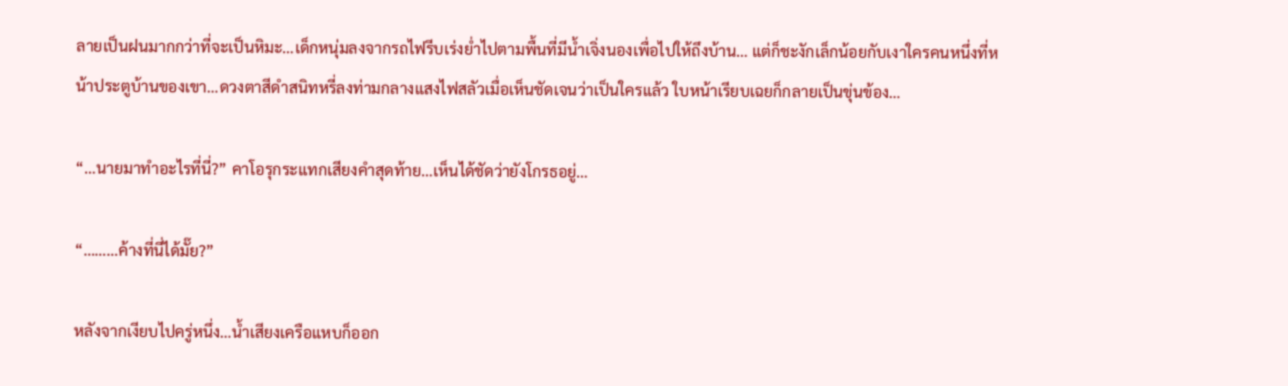ลายเป็นฝนมากกว่าที่จะเป็นหิมะ…เด็กหนุ่มลงจากรถไฟรีบเร่งย่ำไปตามพื้นที่มีน้ำเจิ่งนองเพื่อไปให้ถึงบ้าน… แต่ก็ชะงักเล็กน้อยกับเงาใครคนหนึ่งที่หน้าประตูบ้านของเขา…ดวงตาสีดำสนิทหรี่ลงท่ามกลางแสงไฟสลัวเมื่อเห็นชัดเจนว่าเป็นใครแล้ว ใบหน้าเรียบเฉยก็กลายเป็นขุ่นข้อง…

“…นายมาทำอะไรที่นี่?” คาโอรุกระแทกเสียงคำสุดท้าย…เห็นได้ชัดว่ายังโกรธอยู่…

“………ค้างที่นี่ได้มั๊ย?”

หลังจากเงียบไปครู่หนึ่ง…น้ำเสียงเครือแหบก็ออก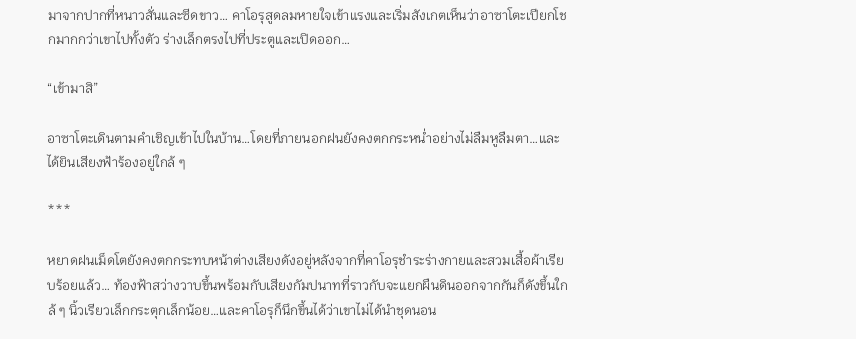มาจากปากที่หนาวสั่นและซีดขาว… คาโอรุสูดลมหายใจเข้าแรงและเริ่มสังเกตเห็นว่าอาซาโตะเปียกโชกมากกว่าเขาไปทั้งตัว ร่างเล็กตรงไปที่ประตูและเปิดออก…

“เข้ามาสิ”

อาซาโตะเดินตามคำเชิญเข้าไปในบ้าน…โดยที่ภายนอกฝนยังคงตกกระหน่ำอย่างไม่ลืมหูลืมตา…และได้ยินเสียงฟ้าร้องอยู่ใกล้ ๆ

***

หยาดฝนเม็ดโตยังคงตกกระทบหน้าต่างเสียงดังอยู่หลังจากที่คาโอรุชำระร่างกายและสวมเสื้อผ้าเรียบร้อยแล้ว… ท้องฟ้าสว่างวาบขึ้นพร้อมกับเสียงกัมปนาทที่ราวกับจะแยกผืนดินออกจากกันก็ดังขึ้นใกล้ ๆ นิ้วเรียวเล็กกระตุกเล็กน้อย…และคาโอรุก็นึกขึ้นได้ว่าเขาไม่ได้นำชุดนอน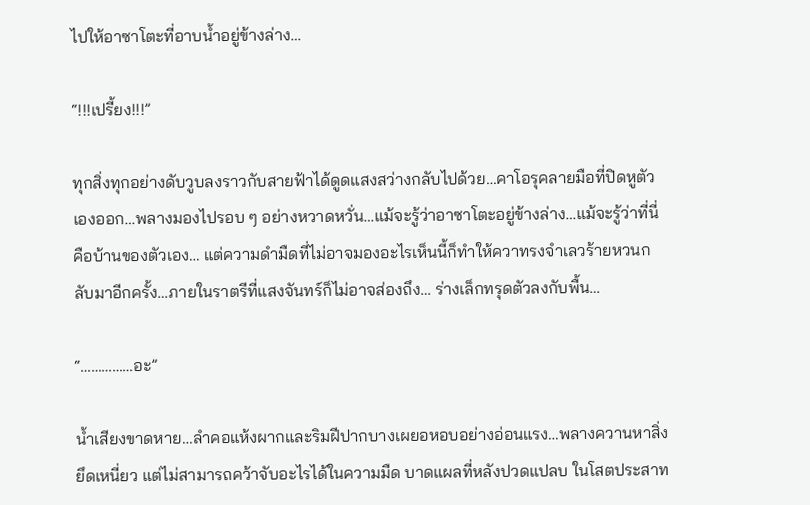ไปให้อาซาโตะที่อาบน้ำอยู่ข้างล่าง…

“!!!เปรี้ยง!!!”

ทุกสิ่งทุกอย่างดับวูบลงราวกับสายฟ้าได้ดูดแสงสว่างกลับไปด้วย…คาโอรุคลายมือที่ปิดหูตัวเองออก…พลางมองไปรอบ ๆ อย่างหวาดหวั่น…แม้จะรู้ว่าอาซาโตะอยู่ข้างล่าง…แม้จะรู้ว่าที่นี่คือบ้านของตัวเอง… แต่ความดำมืดที่ไม่อาจมองอะไรเห็นนี้ก็ทำให้ควาทรงจำเลวร้ายหวนกลับมาอีกครั้ง…ภายในราตรีที่แสงจันทร์ก็ไม่อาจส่องถึง… ร่างเล็กทรุดตัวลงกับพื้น…

“……………อะ”

น้ำเสียงขาดหาย…ลำคอแห้งผากและริมฝีปากบางเผยอหอบอย่างอ่อนแรง…พลางควานหาสิ่งยึดเหนี่ยว แต่ไม่สามารถคว้าจับอะไรได้ในความมืด บาดแผลที่หลังปวดแปลบ ในโสตประสาท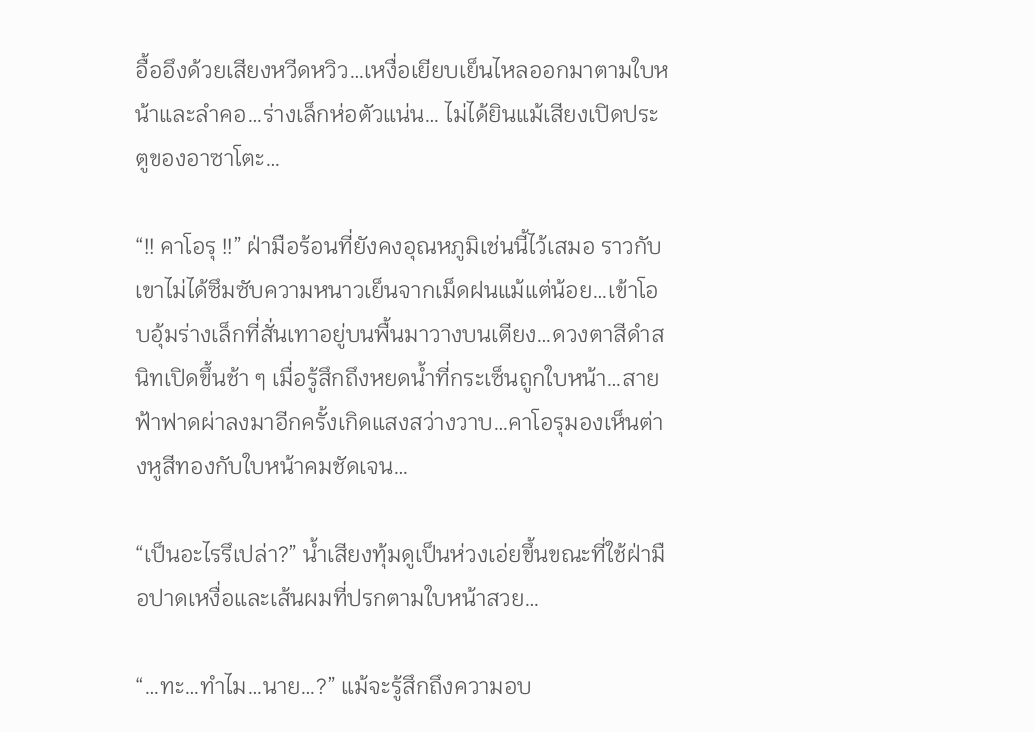อื้ออึงด้วยเสียงหวีดหวิว…เหงื่อเยียบเย็นไหลออกมาตามใบหน้าและลำคอ…ร่างเล็กห่อตัวแน่น… ไม่ได้ยินแม้เสียงเปิดประตูของอาซาโตะ…

“!! คาโอรุ !!” ฝ่ามือร้อนที่ยังคงอุณหภูมิเช่นนี้ไว้เสมอ ราวกับเขาไม่ได้ซึมซับความหนาวเย็นจากเม็ดฝนแม้แต่น้อย…เข้าโอบอุ้มร่างเล็กที่สั่นเทาอยู่บนพื้นมาวางบนเตียง…ดวงตาสีดำสนิทเปิดขึ้นช้า ๆ เมื่อรู้สึกถึงหยดน้ำที่กระเซ็นถูกใบหน้า…สายฟ้าฟาดผ่าลงมาอีกครั้งเกิดแสงสว่างวาบ…คาโอรุมองเห็นต่างหูสีทองกับใบหน้าคมชัดเจน…

“เป็นอะไรรึเปล่า?” น้ำเสียงทุ้มดูเป็นห่วงเอ่ยขึ้นขณะที่ใช้ฝ่ามือปาดเหงื่อและเส้นผมที่ปรกตามใบหน้าสวย…

“…ทะ…ทำไม…นาย…?” แม้จะรู้สึกถึงความอบ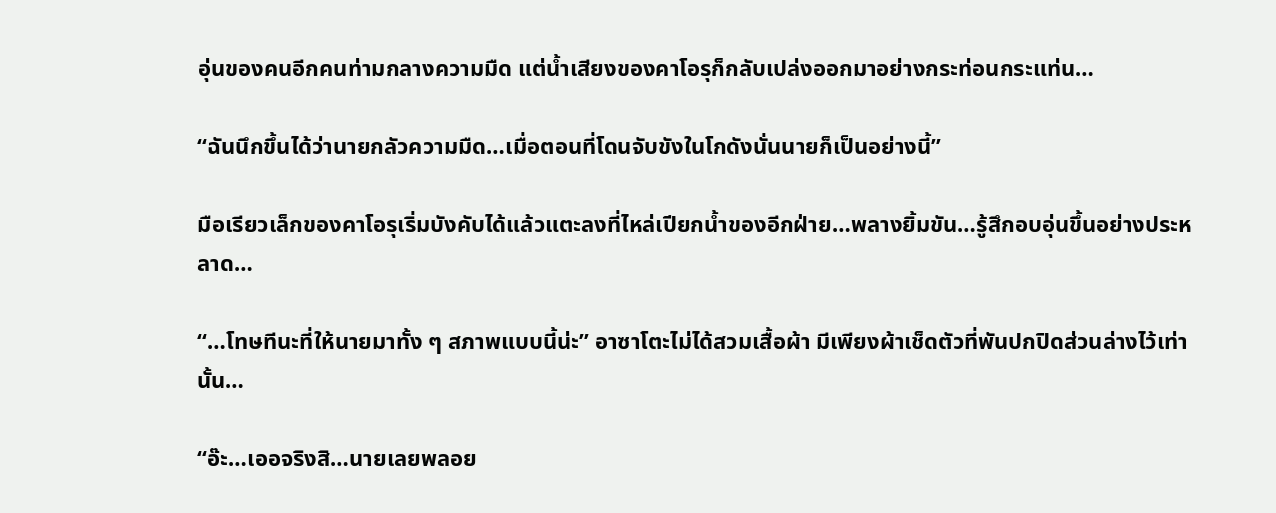อุ่นของคนอีกคนท่ามกลางความมืด แต่น้ำเสียงของคาโอรุก็กลับเปล่งออกมาอย่างกระท่อนกระแท่น…

“ฉันนึกขึ้นได้ว่านายกลัวความมืด…เมื่อตอนที่โดนจับขังในโกดังนั่นนายก็เป็นอย่างนี้”

มือเรียวเล็กของคาโอรุเริ่มบังคับได้แล้วแตะลงที่ไหล่เปียกน้ำของอีกฝ่าย…พลางยิ้มขัน…รู้สึกอบอุ่นขึ้นอย่างประหลาด…

“…โทษทีนะที่ให้นายมาทั้ง ๆ สภาพแบบนี้น่ะ” อาซาโตะไม่ได้สวมเสื้อผ้า มีเพียงผ้าเช็ดตัวที่พันปกปิดส่วนล่างไว้เท่านั้น…

“อ๊ะ…เออจริงสิ…นายเลยพลอย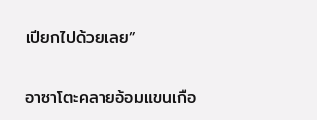เปียกไปด้วยเลย”

อาซาโตะคลายอ้อมแขนเกือ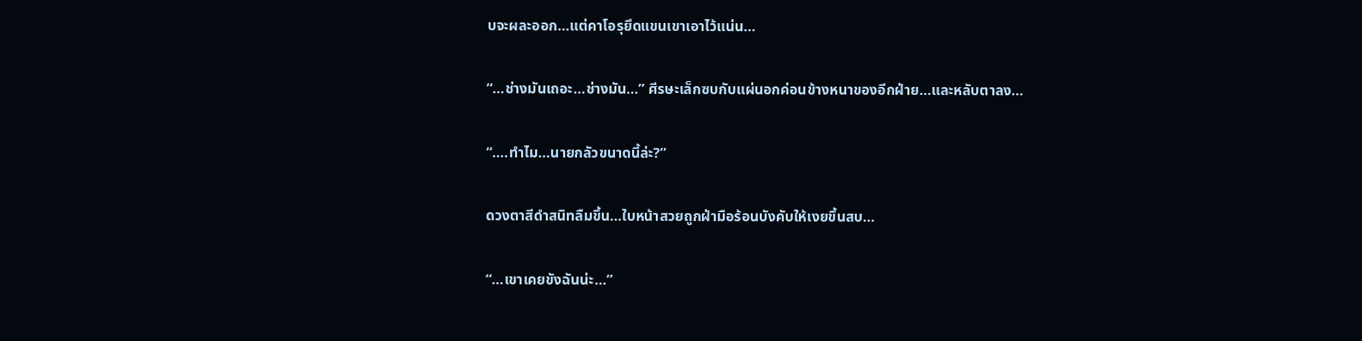บจะผละออก…แต่คาโอรุยึดแขนเขาเอาไว้แน่น…

“…ช่างมันเถอะ…ช่างมัน…” ศีรษะเล็กซบกับแผ่นอกค่อนข้างหนาของอีกฝ่าย…และหลับตาลง…

“….ทำไม…นายกลัวขนาดนี้ล่ะ?”

ดวงตาสีดำสนิทลืมขึ้น…ใบหน้าสวยถูกฝ่ามือร้อนบังคับให้เงยขึ้นสบ…

“…เขาเคยขังฉันน่ะ…”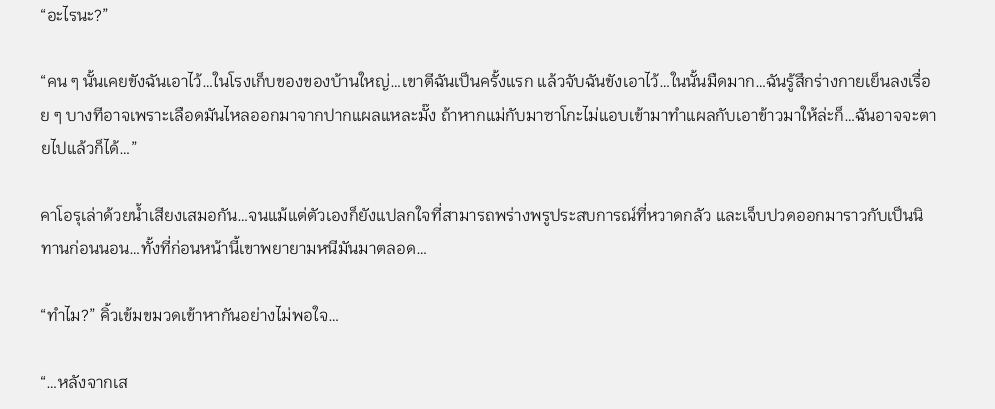“อะไรนะ?”

“คน ๆ นั้นเคยขังฉันเอาไว้…ในโรงเก็บของของบ้านใหญ่…เขาตีฉันเป็นครั้งแรก แล้วจับฉันขังเอาไว้…ในนั้นมืดมาก…ฉันรู้สึกร่างกายเย็นลงเรื่อย ๆ บางทีอาจเพราะเลือดมันไหลออกมาจากปากแผลแหละมั๊ง ถ้าหากแม่กับมาซาโกะไม่แอบเข้ามาทำแผลกับเอาข้าวมาให้ล่ะก็…ฉันอาจจะตายไปแล้วก็ได้…”

คาโอรุเล่าด้วยน้ำเสียงเสมอกัน…จนแม้แต่ตัวเองก็ยังแปลกใจที่สามารถพร่างพรูประสบการณ์ที่หวาดกลัว และเจ็บปวดออกมาราวกับเป็นนิทานก่อนนอน…ทั้งที่ก่อนหน้านี้เขาพยายามหนีมันมาตลอด…

“ทำไม?” คิ้วเข้มขมวดเข้าหากันอย่างไม่พอใจ…

“…หลังจากเส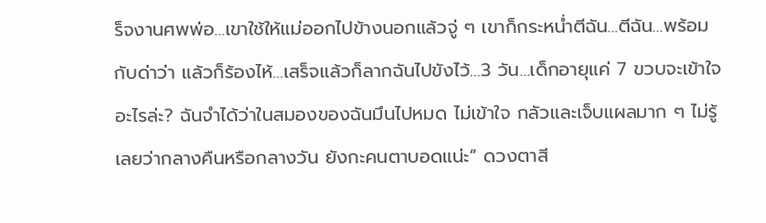ร็จงานศพพ่อ…เขาใช้ให้แม่ออกไปข้างนอกแล้วจู่ ๆ เขาก็กระหน่ำตีฉัน…ตีฉัน…พร้อมกับด่าว่า แล้วก็ร้องไห้…เสร็จแล้วก็ลากฉันไปขังไว้…3 วัน…เด็กอายุแค่ 7 ขวบจะเข้าใจอะไรล่ะ? ฉันจำได้ว่าในสมองของฉันมึนไปหมด ไม่เข้าใจ กลัวและเจ็บแผลมาก ๆ ไม่รู้เลยว่ากลางคืนหรือกลางวัน ยังกะคนตาบอดแน่ะ” ดวงตาสี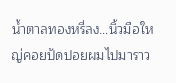น้ำตาลทองหรี่ลง…นิ้วมือใหญ่คอยปัดปอยผมไปมาราว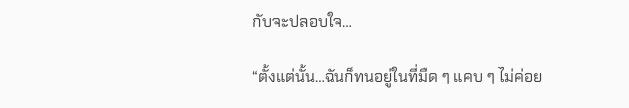กับจะปลอบใจ…

“ตั้งแต่นั้น…ฉันก็ทนอยู่ในที่มืด ๆ แคบ ๆ ไม่ค่อย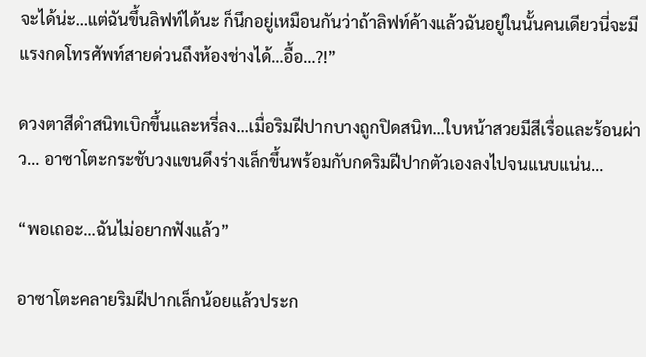จะได้น่ะ…แต่ฉันขึ้นลิฟท์ได้นะ ก็นึกอยู่เหมือนกันว่าถ้าลิฟท์ค้างแล้วฉันอยู่ในนั้นคนเดียวนี่จะมีแรงกดโทรศัพท์สายด่วนถึงห้องช่างได้…อื้อ…?!”

ดวงตาสีดำสนิทเบิกขึ้นและหรี่ลง…เมื่อริมฝีปากบางถูกปิดสนิท…ใบหน้าสวยมีสีเรื่อและร้อนผ่าว… อาซาโตะกระชับวงแขนดึงร่างเล็กขึ้นพร้อมกับกดริมฝีปากตัวเองลงไปจนแนบแน่น…

“พอเถอะ…ฉันไม่อยากฟังแล้ว”

อาซาโตะคลายริมฝีปากเล็กน้อยแล้วประก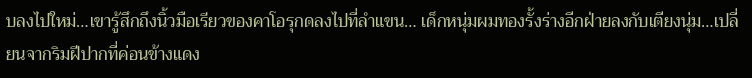บลงไปใหม่…เขารู้สึกถึงนิ้วมือเรียวของคาโอรุกดลงไปที่ลำแขน… เด็กหนุ่มผมทองรั้งร่างอีกฝ่ายลงกับเตียงนุ่ม…เปลี่ยนจากริมฝีปากที่ค่อนข้างแดง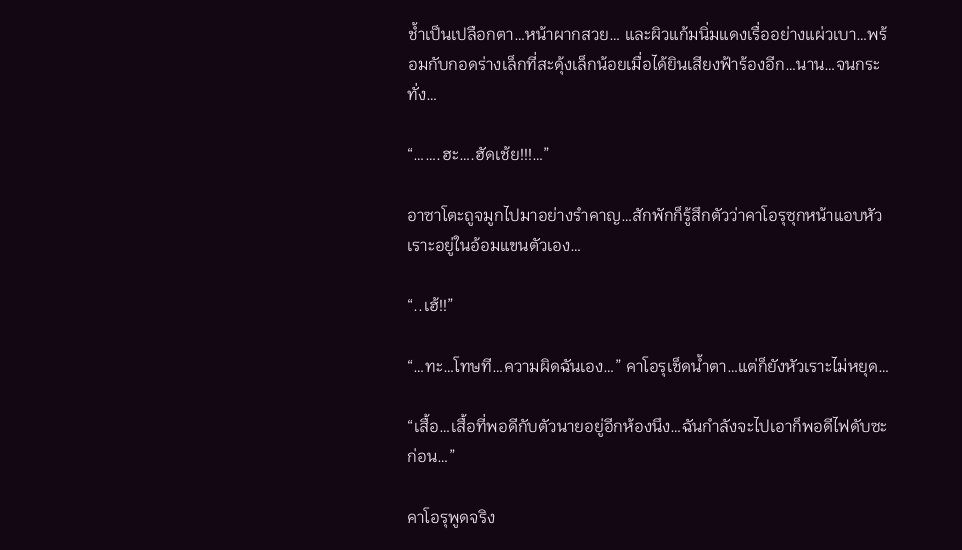ช้ำเป็นเปลือกตา…หน้าผากสวย… และผิวแก้มนิ่มแดงเรื่ออย่างแผ่วเบา…พร้อมกับกอดร่างเล็กที่สะดุ้งเล็กน้อยเมื่อได้ยินเสียงฟ้าร้องอีก…นาน…จนกระทั่ง…

“…….ฮะ….ฮัดเช้ย!!!…”

อาซาโตะถูจมูกไปมาอย่างรำคาญ…สักพักก็รู้สึกตัวว่าคาโอรุซุกหน้าแอบหัวเราะอยู่ในอ้อมแขนตัวเอง…

“..เฮ้!!”

“…ทะ…โทษที…ความผิดฉันเอง…” คาโอรุเช็ดน้ำตา…แต่ก็ยังหัวเราะไม่หยุด…

“เสื้อ…เสื้อที่พอดีกับตัวนายอยู่อีกห้องนึง…ฉันกำลังจะไปเอาก็พอดีไฟดับซะก่อน…”

คาโอรุพูดจริง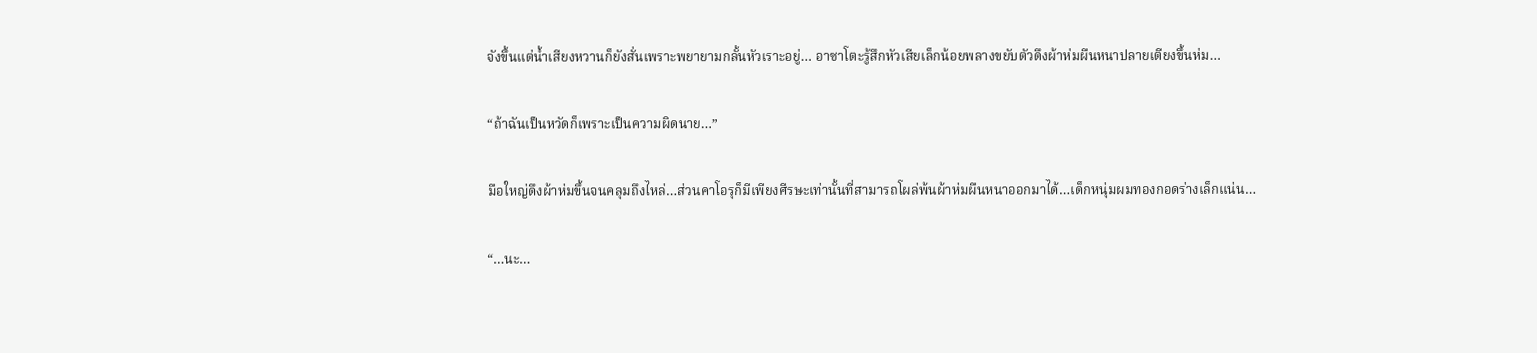จังขึ้นแต่น้ำเสียงหวานก็ยังสั่นเพราะพยายามกลั้นหัวเราะอยู่… อาซาโตะรู้สึกหัวเสียเล็กน้อยพลางขยับตัวดึงผ้าห่มผืนหนาปลายเตียงขึ้นห่ม…

“ถ้าฉันเป็นหวัดก็เพราะเป็นความผิดนาย…”

มือใหญ่ดึงผ้าห่มขึ้นจนคลุมถึงไหล่…ส่วนคาโอรุก็มีเพียงศีรษะเท่านั้นที่สามารถโผล่พ้นผ้าห่มผืนหนาออกมาได้…เด็กหนุ่มผมทองกอดร่างเล็กแน่น…

“…นะ…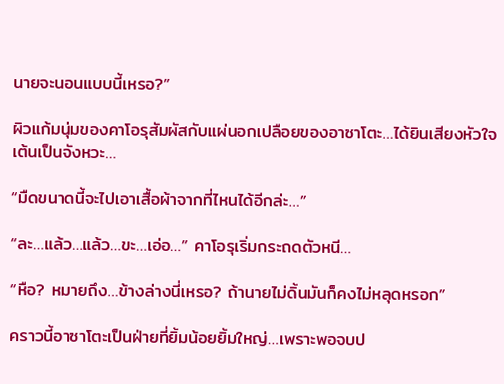นายจะนอนแบบนี้เหรอ?”

ผิวแก้มนุ่มของคาโอรุสัมผัสกับแผ่นอกเปลือยของอาซาโตะ…ได้ยินเสียงหัวใจเต้นเป็นจังหวะ…

“มืดขนาดนี้จะไปเอาเสื้อผ้าจากที่ไหนได้อีกล่ะ…”

“ละ…แล้ว…แล้ว…ขะ…เอ่อ…” คาโอรุเริ่มกระถดตัวหนี…

“หือ? หมายถึง…ข้างล่างนี่เหรอ? ถ้านายไม่ดิ้นมันก็คงไม่หลุดหรอก”

คราวนี้อาซาโตะเป็นฝ่ายที่ยิ้มน้อยยิ้มใหญ่…เพราะพอจบป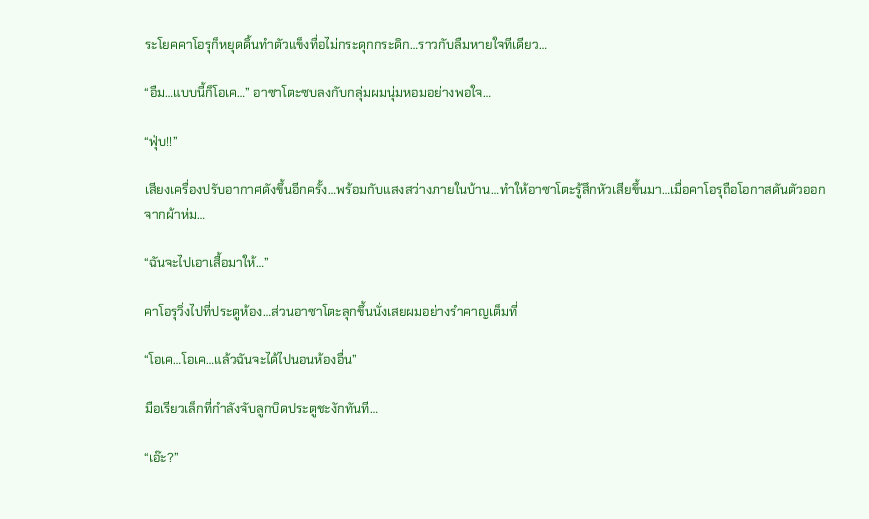ระโยคคาโอรุก็หยุดดิ้นทำตัวแข็งทื่อไม่กระดุกกระดิก…ราวกับลืมหายใจทีเดียว…

“อืม…แบบนี้ก็โอเค…” อาซาโตะซบลงกับกลุ่มผมนุ่มหอมอย่างพอใจ…

“ฟุ่บ!!”

เสียงเครื่องปรับอากาศดังขึ้นอีกครั้ง…พร้อมกับแสงสว่างภายในบ้าน…ทำให้อาซาโตะรู้สึกหัวเสียขึ้นมา…เมื่อคาโอรุถือโอกาสดันตัวออกจากผ้าห่ม…

“ฉันจะไปเอาเสื้อมาให้…”

คาโอรุวิ่งไปที่ประตูห้อง…ส่วนอาซาโตะลุกขึ้นนั่งเสยผมอย่างรำคาญเต็มที่

“โอเค…โอเค…แล้วฉันจะได้ไปนอนห้องอื่น”

มือเรียวเล็กที่กำลังจับลูกบิดประตูชะงักทันที…

“เอ๊ะ?”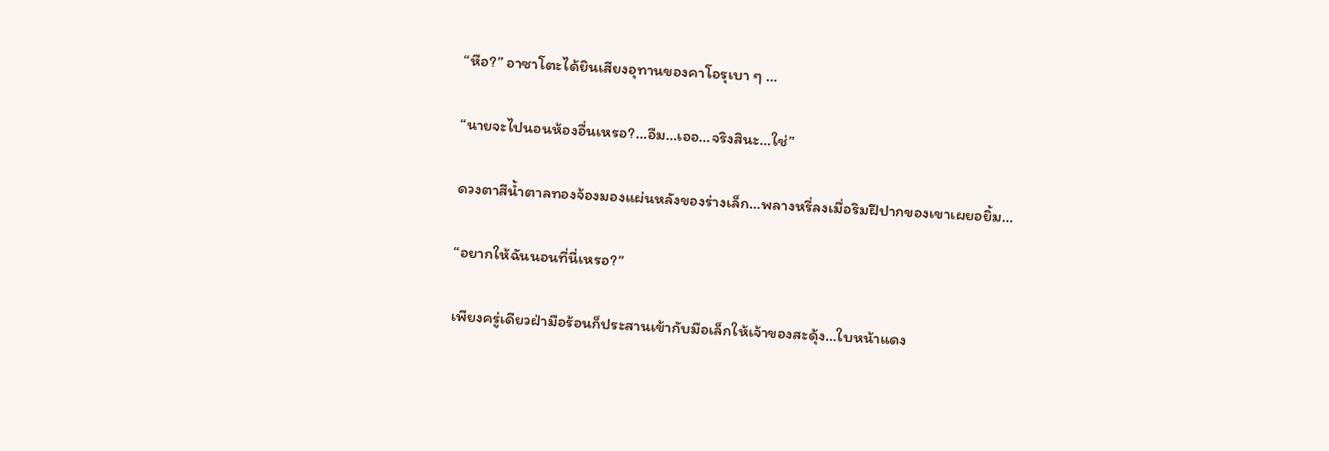“หือ?” อาซาโตะได้ยินเสียงอุทานของคาโอรุเบา ๆ …

“นายจะไปนอนห้องอื่นเหรอ?…อืม…เออ…จริงสินะ…ใช่”

ดวงตาสีน้ำตาลทองจ้องมองแผ่นหลังของร่างเล็ก…พลางหรี่ลงเมื่อริมฝีปากของเขาเผยอยิ้ม…

“อยากให้ฉันนอนที่นี่เหรอ?”

เพียงครู่เดียวฝ่ามือร้อนก็ประสานเข้ากับมือเล็กให้เจ้าของสะดุ้ง…ใบหน้าแดง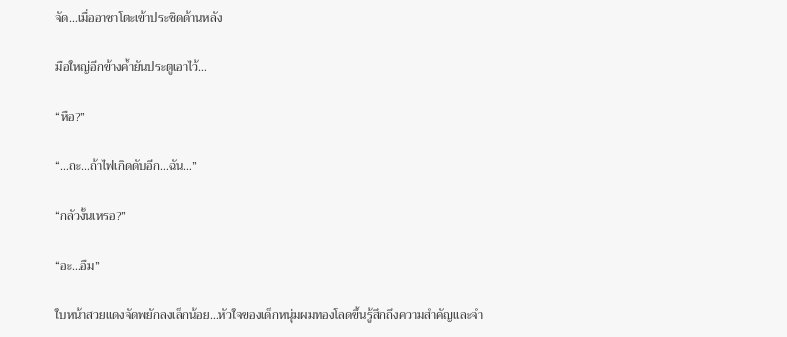จัด…เมื่ออาซาโตะเข้าประชิดด้านหลัง

มือใหญ่อีกข้างค้ำยันประตูเอาไว้…

“หือ?”

“…ถะ…ถ้าไฟเกิดดับอีก…ฉัน…”

“กลัวงั้นเหรอ?”

“อะ…อืม”

ใบหน้าสวยแดงจัดพยักลงเล็กน้อย…หัวใจของเด็กหนุ่มผมทองโลดขึ้นรู้สึกถึงความสำคัญและจำ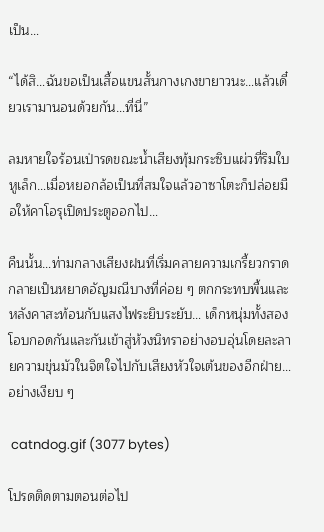เป็น…

“ได้สิ…ฉันขอเป็นเสื้อแขนสั้นกางเกงขายาวนะ…แล้วเดี๋ยวเรามานอนด้วยกัน…ที่นี่”

ลมหายใจร้อนเป่ารดขณะน้ำเสียงทุ้มกระซิบแผ่วที่ริมใบหูเล็ก…เมื่อหยอกล้อเป็นที่สมใจแล้วอาซาโตะก็ปล่อยมือให้คาโอรุเปิดประตูออกไป…

คืนนั้น…ท่ามกลางเสียงฝนที่เริ่มคลายความเกรี้ยวกราดกลายเป็นหยาดอัญมณีบางที่ค่อย ๆ ตกกระทบพื้นและหลังคาสะท้อนกับแสงไฟระยิบระยับ… เด็กหนุ่มทั้งสองโอบกอดกันและกันเข้าสู่ห้วงนิทราอย่างอบอุ่นโดยละลายความขุ่นมัวในจิตใจไปกับเสียงหัวใจเต้นของอีกฝ่าย…อย่างเงียบ ๆ

 catndog.gif (3077 bytes)

โปรดติดตามตอนต่อไป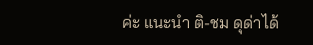ค่ะ แนะนำ ติ-ชม ดุด่าได้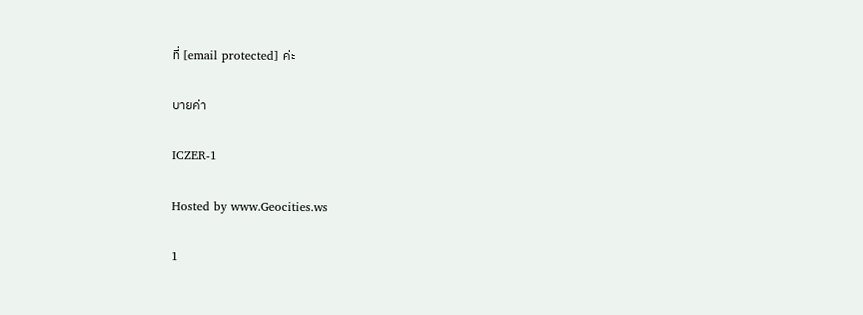ที่ [email protected] ค่ะ

บายค่า

ICZER-1

Hosted by www.Geocities.ws

1